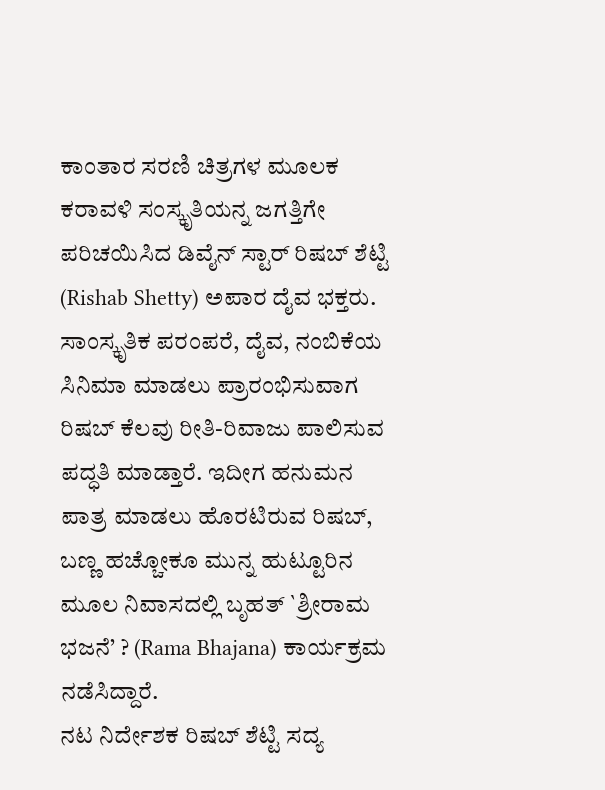ಕಾಂತಾರ ಸರಣಿ ಚಿತ್ರಗಳ ಮೂಲಕ ಕರಾವಳಿ ಸಂಸ್ಕೃತಿಯನ್ನ ಜಗತ್ತಿಗೇ ಪರಿಚಯಿಸಿದ ಡಿವೈನ್ ಸ್ಟಾರ್ ರಿಷಬ್ ಶೆಟ್ಟಿ (Rishab Shetty) ಅಪಾರ ದೈವ ಭಕ್ತರು. ಸಾಂಸ್ಕೃತಿಕ ಪರಂಪರೆ, ದೈವ, ನಂಬಿಕೆಯ ಸಿನಿಮಾ ಮಾಡಲು ಪ್ರಾರಂಭಿಸುವಾಗ ರಿಷಬ್ ಕೆಲವು ರೀತಿ-ರಿವಾಜು ಪಾಲಿಸುವ ಪದ್ಧತಿ ಮಾಡ್ತಾರೆ. ಇದೀಗ ಹನುಮನ ಪಾತ್ರ ಮಾಡಲು ಹೊರಟಿರುವ ರಿಷಬ್, ಬಣ್ಣ ಹಚ್ಚೋಕೂ ಮುನ್ನ ಹುಟ್ಟೂರಿನ ಮೂಲ ನಿವಾಸದಲ್ಲಿ ಬೃಹತ್ `ಶ್ರೀರಾಮ ಭಜನೆ’ ? (Rama Bhajana) ಕಾರ್ಯಕ್ರಮ ನಡೆಸಿದ್ದಾರೆ.
ನಟ ನಿರ್ದೇಶಕ ರಿಷಬ್ ಶೆಟ್ಟಿ ಸದ್ಯ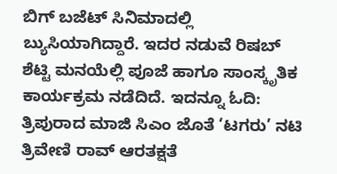ಬಿಗ್ ಬಜೆಟ್ ಸಿನಿಮಾದಲ್ಲಿ ಬ್ಯುಸಿಯಾಗಿದ್ದಾರೆ. ಇದರ ನಡುವೆ ರಿಷಬ್ ಶೆಟ್ಟಿ ಮನಯೆಲ್ಲಿ ಪೂಜೆ ಹಾಗೂ ಸಾಂಸ್ಕೃತಿಕ ಕಾರ್ಯಕ್ರಮ ನಡೆದಿದೆ. ಇದನ್ನೂ ಓದಿ: ತ್ರಿಪುರಾದ ಮಾಜಿ ಸಿಎಂ ಜೊತೆ ‘ಟಗರು’ ನಟಿ ತ್ರಿವೇಣಿ ರಾವ್ ಆರತಕ್ಷತೆ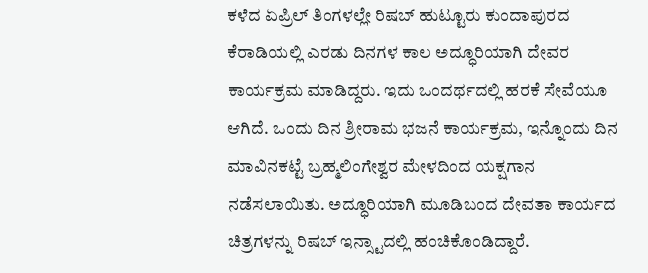ಕಳೆದ ಏಪ್ರಿಲ್ ತಿಂಗಳಲ್ಲೇ ರಿಷಬ್ ಹುಟ್ಟೂರು ಕುಂದಾಪುರದ ಕೆರಾಡಿಯಲ್ಲಿ ಎರಡು ದಿನಗಳ ಕಾಲ ಅದ್ಧೂರಿಯಾಗಿ ದೇವರ ಕಾರ್ಯಕ್ರಮ ಮಾಡಿದ್ದರು. ಇದು ಒಂದರ್ಥದಲ್ಲಿ ಹರಕೆ ಸೇವೆಯೂ ಆಗಿದೆ. ಒಂದು ದಿನ ಶ್ರೀರಾಮ ಭಜನೆ ಕಾರ್ಯಕ್ರಮ, ಇನ್ನೊಂದು ದಿನ ಮಾವಿನಕಟ್ಟೆ ಬ್ರಹ್ಮಲಿಂಗೇಶ್ವರ ಮೇಳದಿಂದ ಯಕ್ಷಗಾನ ನಡೆಸಲಾಯಿತು. ಅದ್ಧೂರಿಯಾಗಿ ಮೂಡಿಬಂದ ದೇವತಾ ಕಾರ್ಯದ ಚಿತ್ರಗಳನ್ನು ರಿಷಬ್ ಇನ್ಸ್ಟಾದಲ್ಲಿ ಹಂಚಿಕೊಂಡಿದ್ದಾರೆ.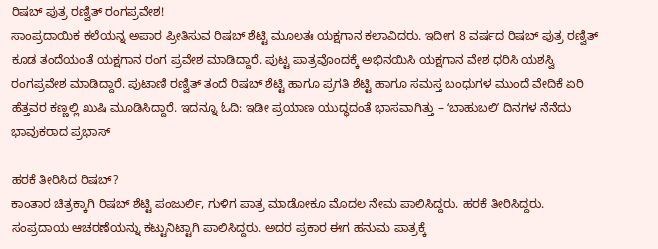ರಿಷಬ್ ಪುತ್ರ ರಣ್ವಿತ್ ರಂಗಪ್ರವೇಶ!
ಸಾಂಪ್ರದಾಯಿಕ ಕಲೆಯನ್ನ ಅಪಾರ ಪ್ರೀತಿಸುವ ರಿಷಬ್ ಶೆಟ್ಟಿ ಮೂಲತಃ ಯಕ್ಷಗಾನ ಕಲಾವಿದರು. ಇದೀಗ 8 ವರ್ಷದ ರಿಷಬ್ ಪುತ್ರ ರಣ್ವಿತ್ ಕೂಡ ತಂದೆಯಂತೆ ಯಕ್ಷಗಾನ ರಂಗ ಪ್ರವೇಶ ಮಾಡಿದ್ದಾರೆ. ಪುಟ್ಟ ಪಾತ್ರವೊಂದಕ್ಕೆ ಅಭಿನಯಿಸಿ ಯಕ್ಷಗಾನ ವೇಶ ಧರಿಸಿ ಯಶಸ್ವಿ ರಂಗಪ್ರವೇಶ ಮಾಡಿದ್ದಾರೆ. ಪುಟಾಣಿ ರಣ್ವಿತ್ ತಂದೆ ರಿಷಬ್ ಶೆಟ್ಟಿ ಹಾಗೂ ಪ್ರಗತಿ ಶೆಟ್ಟಿ ಹಾಗೂ ಸಮಸ್ತ ಬಂಧುಗಳ ಮುಂದೆ ವೇದಿಕೆ ಏರಿ ಹೆತ್ತವರ ಕಣ್ಣಲ್ಲಿ ಖುಷಿ ಮೂಡಿಸಿದ್ದಾರೆ. ಇದನ್ನೂ ಓದಿ: ಇಡೀ ಪ್ರಯಾಣ ಯುದ್ಧದಂತೆ ಭಾಸವಾಗಿತ್ತು – ʻಬಾಹುಬಲಿʼ ದಿನಗಳ ನೆನೆದು ಭಾವುಕರಾದ ಪ್ರಭಾಸ್

ಹರಕೆ ತೀರಿಸಿದ ರಿಷಬ್?
ಕಾಂತಾರ ಚಿತ್ರಕ್ಕಾಗಿ ರಿಷಬ್ ಶೆಟ್ಟಿ ಪಂಜುರ್ಲಿ, ಗುಳಿಗ ಪಾತ್ರ ಮಾಡೋಕೂ ಮೊದಲ ನೇಮ ಪಾಲಿಸಿದ್ದರು. ಹರಕೆ ತೀರಿಸಿದ್ದರು. ಸಂಪ್ರದಾಯ ಆಚರಣೆಯನ್ನು ಕಟ್ಟುನಿಟ್ಟಾಗಿ ಪಾಲಿಸಿದ್ದರು. ಅದರ ಪ್ರಕಾರ ಈಗ ಹನುಮ ಪಾತ್ರಕ್ಕೆ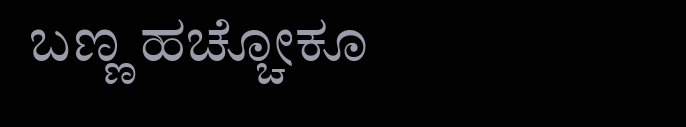ಬಣ್ಣ ಹಚ್ಚೋಕೂ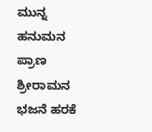ಮುನ್ನ ಹನುಮನ ಪ್ರಾಣ ಶ್ರೀರಾಮನ ಭಜನೆ ಹರಕೆ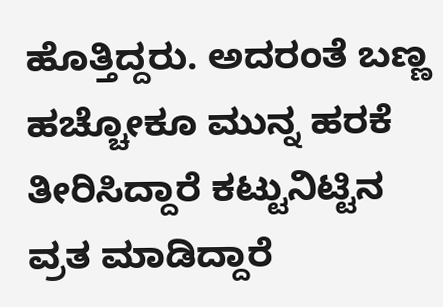ಹೊತ್ತಿದ್ದರು. ಅದರಂತೆ ಬಣ್ಣ ಹಚ್ಚೋಕೂ ಮುನ್ನ ಹರಕೆ ತೀರಿಸಿದ್ದಾರೆ ಕಟ್ಟುನಿಟ್ಟಿನ ವ್ರತ ಮಾಡಿದ್ದಾರೆ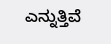ಎನ್ನುತ್ತಿವೆ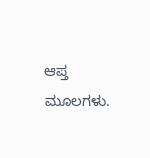ಆಪ್ತ ಮೂಲಗಳು.